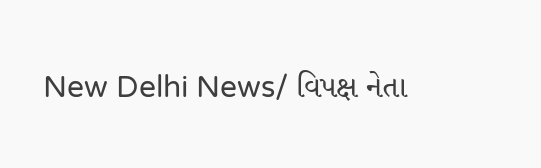New Delhi News/ વિપક્ષ નેતા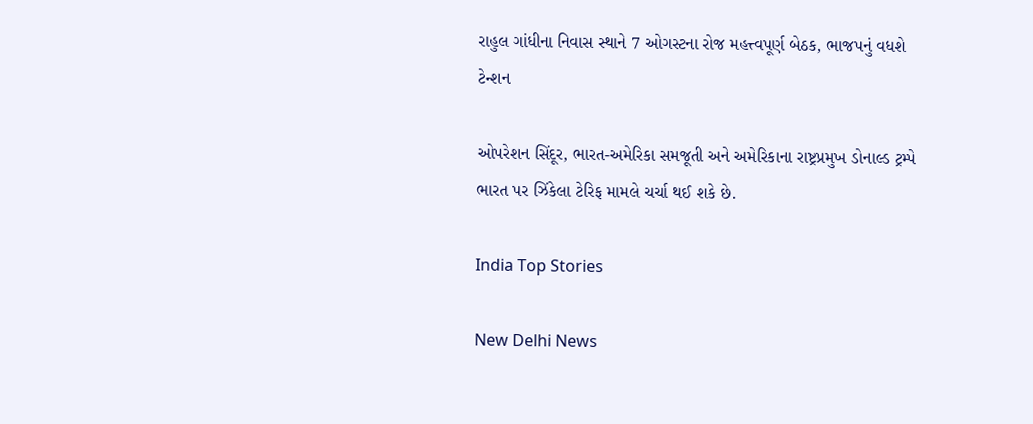રાહુલ ગાંધીના નિવાસ સ્થાને 7 ઓગસ્ટના રોજ મહત્ત્વપૂર્ણ બેઠક, ભાજપનું વધશે ટેન્શન

ઓપરેશન સિંદૂર, ભારત-અમેરિકા સમજૂતી અને અમેરિકાના રાષ્ટ્રપ્રમુખ ડોનાલ્ડ ટ્રમ્પે ભારત પર ઝિંકેલા ટેરિફ મામલે ચર્ચા થઈ શકે છે.

India Top Stories

New Delhi News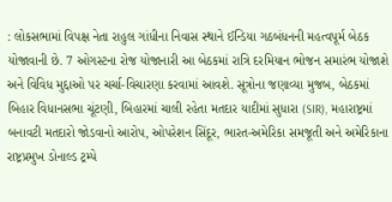: લોકસભામાં વિપક્ષ નેતા રાહુલ ગાંધીના નિવાસ સ્થાને ઈન્ડિયા ગઠબંધનની મહત્વપૂર્મ બેઠક યોજાવાની છે. 7 ઓગસ્ટના રોજ યોજાનારી આ બેઠકમાં રાત્રિ દરમિયાન ભોજન સમારંભ યોજાશે અને વિવિધ મુદ્દાઓ પર ચર્ચા-વિચારણા કરવામાં આવશે. સૂત્રોના જણાવ્યા મુજબ, બેઠકમાં બિહાર વિધાનસભા ચૂંટણી, બિહારમાં ચાલી રહેતા મતદાર યાદીમાં સુધારા (SIR), મહારાષ્ટ્રમાં બનાવટી મતદારો જોડવાનો આરોપ, ઓપરેશન સિંદૂર, ભારત-અમેરિકા સમજૂતી અને અમેરિકાના રાષ્ટ્રપ્રમુખ ડોનાલ્ડ ટ્રમ્પે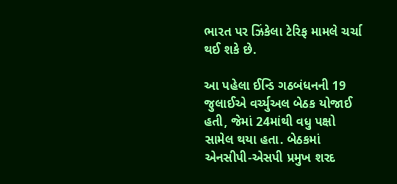ભારત પર ઝિંકેલા ટેરિફ મામલે ચર્ચા થઈ શકે છે.

આ પહેલા ઈન્ડિ ગઠબંધનની 19 જુલાઈએ વર્ચ્યુઅલ બેઠક યોજાઈ હતી, જેમાં 24માંથી વધુ પક્ષો સામેલ થયા હતા. બેઠકમાં એનસીપી-એસપી પ્રમુખ શરદ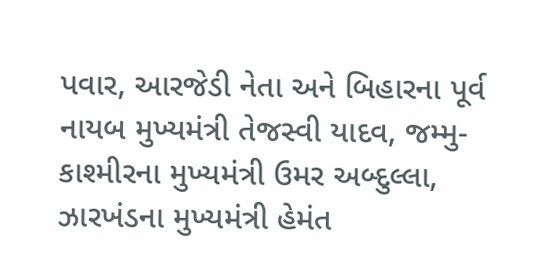પવાર, આરજેડી નેતા અને બિહારના પૂર્વ નાયબ મુખ્યમંત્રી તેજસ્વી યાદવ, જમ્મુ-કાશ્મીરના મુખ્યમંત્રી ઉમર અબ્દુલ્લા, ઝારખંડના મુખ્યમંત્રી હેમંત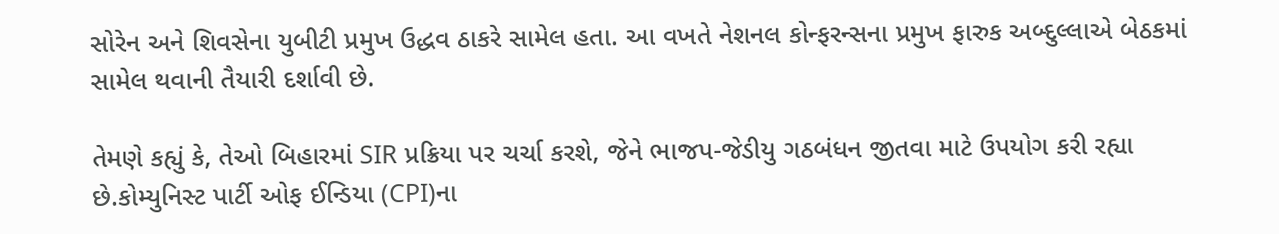સોરેન અને શિવસેના યુબીટી પ્રમુખ ઉદ્ધવ ઠાકરે સામેલ હતા. આ વખતે નેશનલ કોન્ફરન્સના પ્રમુખ ફારુક અબ્દુલ્લાએ બેઠકમાં સામેલ થવાની તૈયારી દર્શાવી છે.

તેમણે કહ્યું કે, તેઓ બિહારમાં SIR પ્રક્રિયા પર ચર્ચા કરશે, જેને ભાજપ-જેડીયુ ગઠબંધન જીતવા માટે ઉપયોગ કરી રહ્યા છે.કોમ્યુનિસ્ટ પાર્ટી ઓફ ઈન્ડિયા (CPI)ના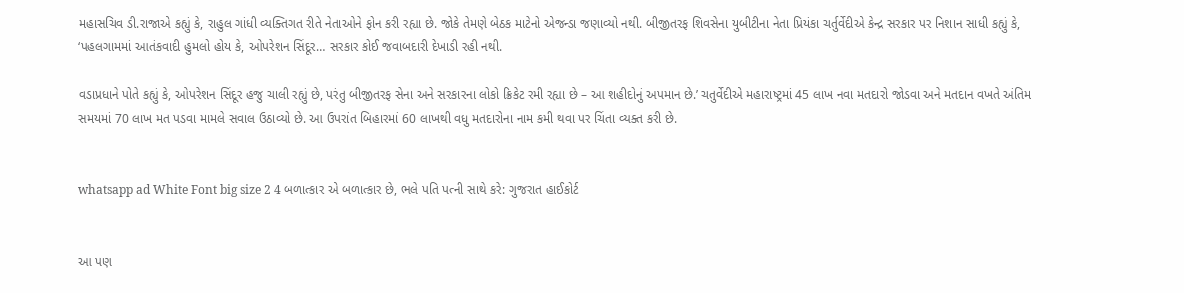મહાસચિવ ડી.રાજાએ કહ્યું કે, રાહુલ ગાંધી વ્યક્તિગત રીતે નેતાઓને ફોન કરી રહ્યા છે. જોકે તેમણે બેઠક માટેનો એજન્ડા જણાવ્યો નથી. બીજીતરફ શિવસેના યુબીટીના નેતા પ્રિયંકા ચર્તુર્વેદીએ કેન્દ્ર સરકાર પર નિશાન સાધી કહ્યું કે, ‘પહલગામમાં આતંકવાદી હુમલો હોય કે, ઓપરેશન સિંદૂર… સરકાર કોઈ જવાબદારી દેખાડી રહી નથી.

વડાપ્રધાને પોતે કહ્યું કે, ઓપરેશન સિંદૂર હજુ ચાલી રહ્યું છે, પરંતુ બીજીતરફ સેના અને સરકારના લોકો ક્રિકેટ રમી રહ્યા છે – આ શહીદોનું અપમાન છે.’ ચતુર્વેદીએ મહારાષ્ટ્રમાં 45 લાખ નવા મતદારો જોડવા અને મતદાન વખતે અંતિમ સમયમાં 70 લાખ મત પડવા મામલે સવાલ ઉઠાવ્યો છે. આ ઉપરાંત બિહારમાં 60 લાખથી વધુ મતદારોના નામ કમી થવા પર ચિંતા વ્યક્ત કરી છે.


whatsapp ad White Font big size 2 4 બળાત્કાર એ બળાત્કાર છે, ભલે પતિ પત્ની સાથે કરે: ગુજરાત હાઈકોર્ટ


આ પણ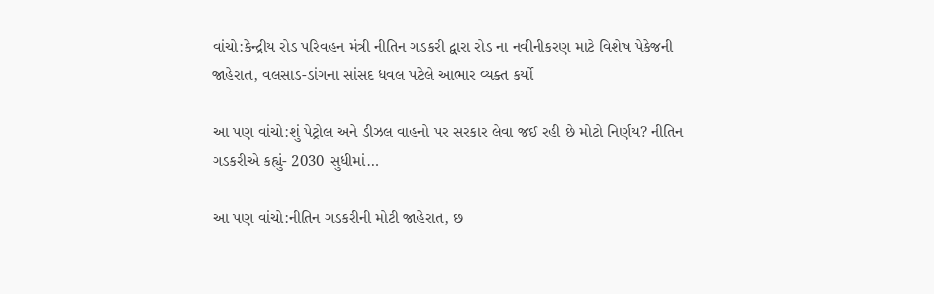વાંચો:કેન્દ્રીય રોડ પરિવહન મંત્રી નીતિન ગડકરી દ્વારા રોડ ના નવીનીકરણ માટે વિશેષ પેકેજની જાહેરાત, વલસાડ-ડાંગના સાંસદ ધવલ પટેલે આભાર વ્યક્ત કર્યો

આ પણ વાંચો:શું પેટ્રોલ અને ડીઝલ વાહનો પર સરકાર લેવા જઈ રહી છે મોટો નિર્ણય? નીતિન ગડકરીએ કહ્યું- 2030 સુધીમાં…

આ પણ વાંચો:નીતિન ગડકરીની મોટી જાહેરાત, છ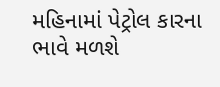મહિનામાં પેટ્રોલ કારના ભાવે મળશે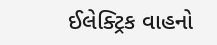ઈલેક્ટ્રિક વાહનો